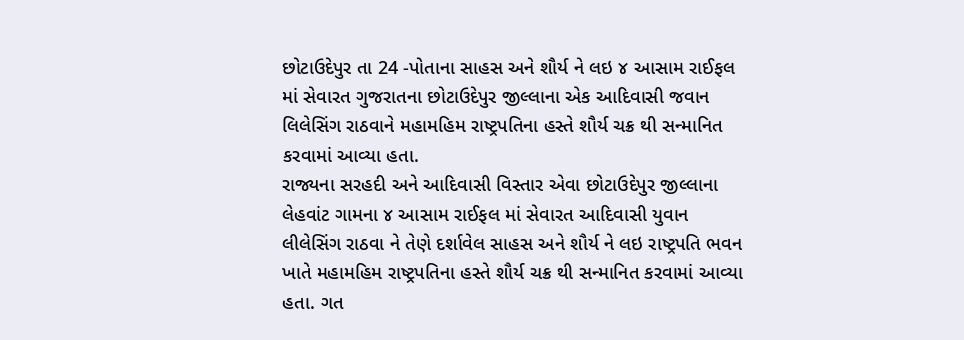છોટાઉદેપુર તા 24 -પોતાના સાહસ અને શૌર્ય ને લઇ ૪ આસામ રાઈફલ માં સેવારત ગુજરાતના છોટાઉદેપુર જીલ્લાના એક આદિવાસી જવાન લિલેસિંગ રાઠવાને મહામહિમ રાષ્ટ્રપતિના હસ્તે શૌર્ય ચક્ર થી સન્માનિત કરવામાં આવ્યા હતા.
રાજ્યના સરહદી અને આદિવાસી વિસ્તાર એવા છોટાઉદેપુર જીલ્લાના લેહવાંટ ગામના ૪ આસામ રાઈફલ માં સેવારત આદિવાસી યુવાન લીલેસિંગ રાઠવા ને તેણે દર્શાવેલ સાહસ અને શૌર્ય ને લઇ રાષ્ટ્રપતિ ભવન ખાતે મહામહિમ રાષ્ટ્રપતિના હસ્તે શૌર્ય ચક્ર થી સન્માનિત કરવામાં આવ્યા હતા. ગત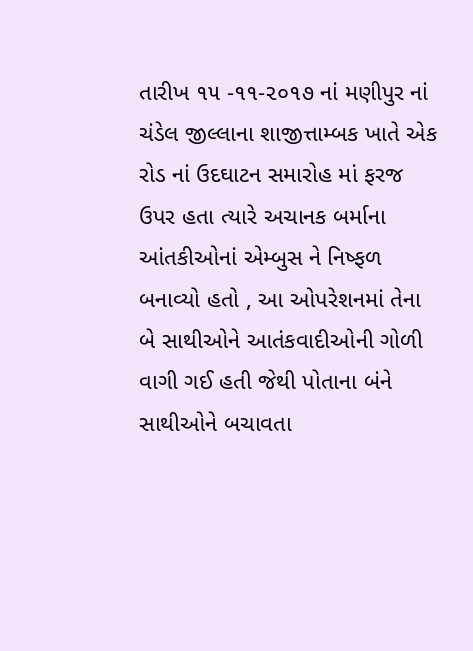તારીખ ૧૫ -૧૧-૨૦૧૭ નાં મણીપુર નાં ચંડેલ જીલ્લાના શાજીત્તામ્બક ખાતે એક રોડ નાં ઉદઘાટન સમારોહ માં ફરજ ઉપર હતા ત્યારે અચાનક બર્માના આંતકીઓનાં એમ્બુસ ને નિષ્ફળ બનાવ્યો હતો , આ ઓપરેશનમાં તેના બે સાથીઓને આતંકવાદીઓની ગોળી વાગી ગઈ હતી જેથી પોતાના બંને સાથીઓને બચાવતા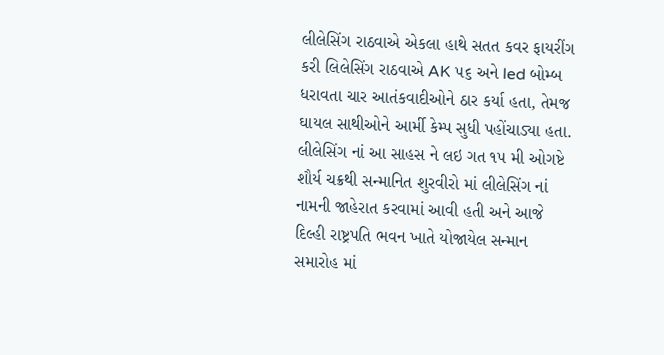લીલેસિંગ રાઠવાએ એકલા હાથે સતત કવર ફાયરીંગ કરી લિલેસિંગ રાઠવાએ AK ૫૬ અને led બોમ્બ ધરાવતા ચાર આતંકવાદીઓને ઠાર કર્યા હતા, તેમજ ઘાયલ સાથીઓને આર્મી કેમ્પ સુધી પહોંચાડ્યા હતા. લીલેસિંગ નાં આ સાહસ ને લઇ ગત ૧૫ મી ઓગષ્ટે શૌર્ય ચક્રથી સન્માનિત શુરવીરો માં લીલેસિંગ નાં નામની જાહેરાત કરવામાં આવી હતી અને આજે દિલ્હી રાષ્ટ્રપતિ ભવન ખાતે યોજાયેલ સન્માન સમારોહ માં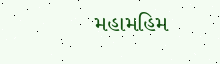મહામહિમ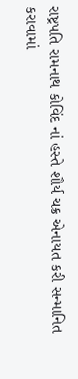રાષ્ટ્રપતિ રામનાથ કોવિંદ નાં હસ્તે શૌર્ય ચક્ર એનાયત કરી સન્માનિત કરાવામાં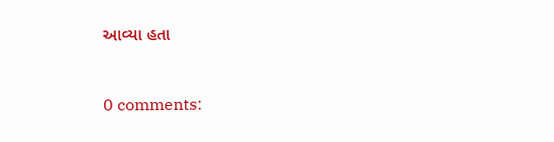આવ્યા હતા



0 comments: